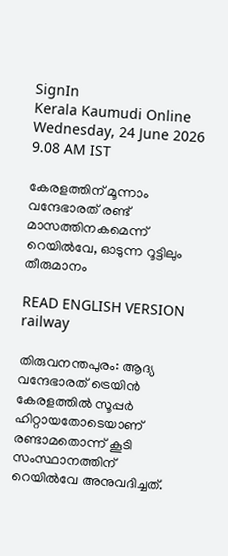SignIn
Kerala Kaumudi Online
Wednesday, 24 June 2026 9.08 AM IST

കേരളത്തിന് മൂന്നാം വന്ദേഭാരത് രണ്ട് മാസത്തിനകമെന്ന് റെയില്‍വേ, ഓടുന്ന റൂട്ടിലും തീരുമാനം

READ ENGLISH VERSION
railway

തിരുവനന്തപുരം: ആദ്യ വന്ദേഭാരത് ട്രെയിന്‍ കേരളത്തില്‍ സൂപ്പര്‍ ഹിറ്റായതോടെയാണ് രണ്ടാമതൊന്ന് കൂടി സംസ്ഥാനത്തിന് റെയില്‍വേ അനുവദിച്ചത്.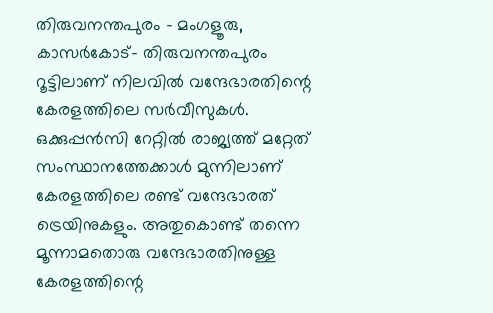തിരുവനന്തപുരം - മംഗളൂരു, കാസര്‍കോട്- തിരുവനന്തപുരം റൂട്ടിലാണ് നിലവില്‍ വന്ദേഭാരതിന്റെ കേരളത്തിലെ സര്‍വീസുകള്‍. ഒക്കുപ്പന്‍സി റേറ്റില്‍ രാജ്യത്ത് മറ്റേത് സംസ്ഥാനത്തേക്കാള്‍ മുന്നിലാണ് കേരളത്തിലെ രണ്ട് വന്ദേഭാരത് ട്രെയിനുകളും. അതുകൊണ്ട് തന്നെ മൂന്നാമതൊരു വന്ദേഭാരതിനുള്ള കേരളത്തിന്റെ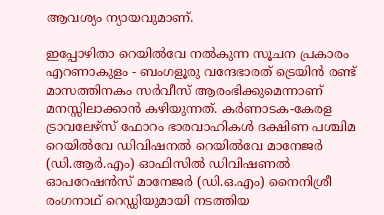ആവശ്യം ന്യായവുമാണ്.

ഇപ്പോഴിതാ റെയില്‍വേ നല്‍കുന്ന സൂചന പ്രകാരം എറണാകുളം - ബംഗളൂരു വന്ദേഭാരത് ട്രെയിന്‍ രണ്ട് മാസത്തിനകം സര്‍വീസ് ആരംഭിക്കുമെന്നാണ് മനസ്സിലാക്കാന്‍ കഴിയുന്നത്. കര്‍ണാടക-കേരള ട്രാവലേഴ്‌സ് ഫോറം ഭാരവാഹികള്‍ ദക്ഷിണ പശ്ചിമ റെയില്‍വേ ഡിവിഷനല്‍ റെയില്‍വേ മാനേജര്‍ (ഡി.ആര്‍.എം) ഓഫിസില്‍ ഡിവിഷണല്‍ ഓപറേഷന്‍സ് മാനേജര്‍ (ഡി.ഒ.എം) നൈനിശ്രീ രംഗനാഥ് റെഡ്ഡിയുമായി നടത്തിയ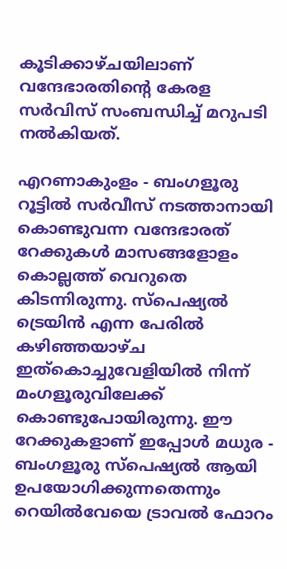കൂടിക്കാഴ്ചയിലാണ് വന്ദേഭാരതിന്റെ കേരള സര്‍വിസ് സംബന്ധിച്ച് മറുപടി നല്‍കിയത്.

എറണാകുംളം - ബംഗളൂരു റൂട്ടില്‍ സര്‍വീസ് നടത്താനായി കൊണ്ടുവന്ന വന്ദേഭാരത് റേക്കുകള്‍ മാസങ്ങളോളം കൊല്ലത്ത് വെറുതെ കിടന്നിരുന്നു. സ്‌പെഷ്യല്‍ ട്രെയിന്‍ എന്ന പേരില്‍ കഴിഞ്ഞയാഴ്ച ഇത്‌കൊച്ചുവേളിയില്‍ നിന്ന് മംഗളൂരുവിലേക്ക് കൊണ്ടുപോയിരുന്നു. ഈ റേക്കുകളാണ് ഇപ്പോള്‍ മധുര - ബംഗളൂരു സ്‌പെഷ്യല്‍ ആയി ഉപയോഗിക്കുന്നതെന്നും റെയില്‍വേയെ ട്രാവല്‍ ഫോറം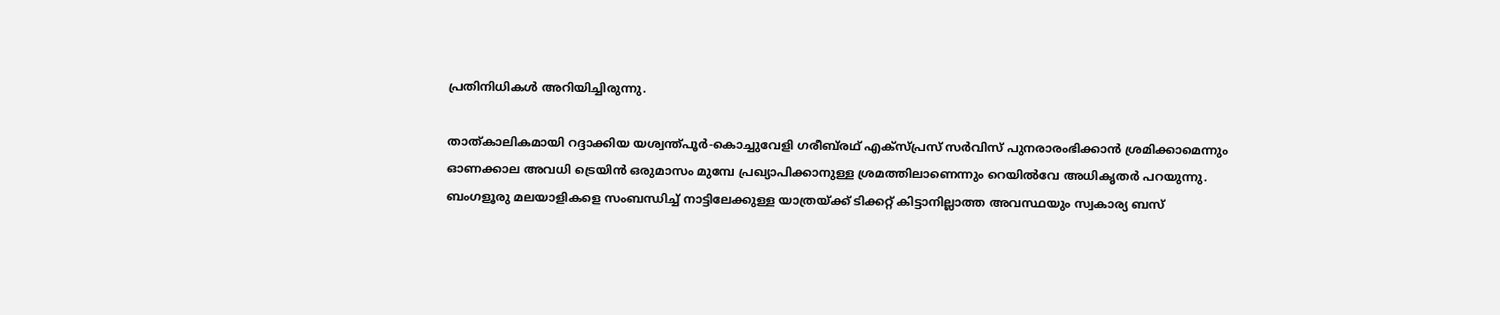പ്രതിനിധികള്‍ അറിയിച്ചിരുന്നു.

താത്കാലികമായി റദ്ദാക്കിയ യശ്വന്ത്പൂര്‍-കൊച്ചുവേളി ഗരീബ്‌രഥ് എക്‌സ്പ്രസ് സര്‍വിസ് പുനരാരംഭിക്കാന്‍ ശ്രമിക്കാമെന്നും ഓണക്കാല അവധി ട്രെയിന്‍ ഒരുമാസം മുമ്പേ പ്രഖ്യാപിക്കാനുള്ള ശ്രമത്തിലാണെന്നും റെയില്‍വേ അധികൃതര്‍ പറയുന്നു. ബംഗളൂരു മലയാളികളെ സംബന്ധിച്ച് നാട്ടിലേക്കുള്ള യാത്രയ്ക്ക് ടിക്കറ്റ് കിട്ടാനില്ലാത്ത അവസ്ഥയും സ്വകാര്യ ബസ്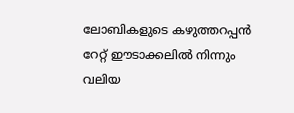ലോബികളുടെ കഴുത്തറപ്പന്‍ റേറ്റ് ഈടാക്കലില്‍ നിന്നും വലിയ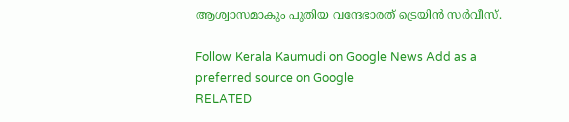ആശ്വാസമാകും പുതിയ വന്ദേഭാരത് ട്രെയിന്‍ സര്‍വീസ്.

Follow Kerala Kaumudi on Google News Add as a preferred source on Google
RELATED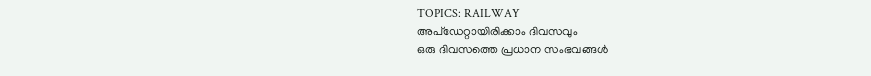TOPICS: RAILWAY
അപ്ഡേറ്റായിരിക്കാം ദിവസവും
ഒരു ദിവസത്തെ പ്രധാന സംഭവങ്ങൾ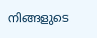നിങ്ങളുടെ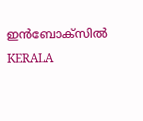ഇൻബോക്സിൽ
KERALA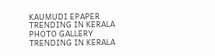KAUMUDI EPAPER
TRENDING IN KERALA
PHOTO GALLERY
TRENDING IN KERALA